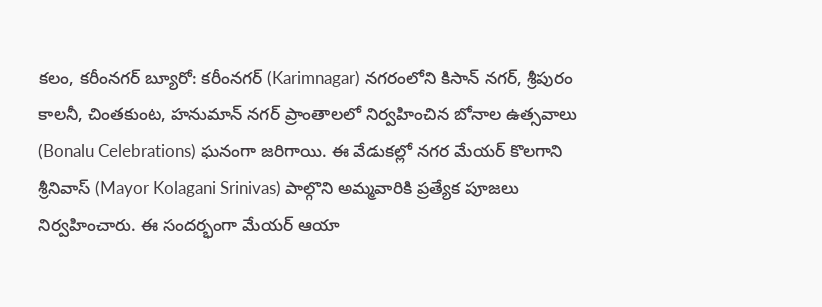కలం, కరీంనగర్ బ్యూరో: కరీంనగర్ (Karimnagar) నగరంలోని కిసాన్ నగర్, శ్రీపురం కాలనీ, చింతకుంట, హనుమాన్ నగర్ ప్రాంతాలలో నిర్వహించిన బోనాల ఉత్సవాలు (Bonalu Celebrations) ఘనంగా జరిగాయి. ఈ వేడుకల్లో నగర మేయర్ కొలగాని శ్రీనివాస్ (Mayor Kolagani Srinivas) పాల్గొని అమ్మవారికి ప్రత్యేక పూజలు నిర్వహించారు. ఈ సందర్భంగా మేయర్ ఆయా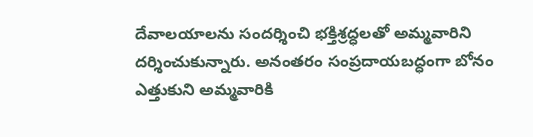దేవాలయాలను సందర్శించి భక్తిశ్రద్ధలతో అమ్మవారిని దర్శించుకున్నారు. అనంతరం సంప్రదాయబద్ధంగా బోనం ఎత్తుకుని అమ్మవారికి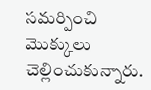సమర్పించి మొక్కులు చెల్లించుకున్నారు.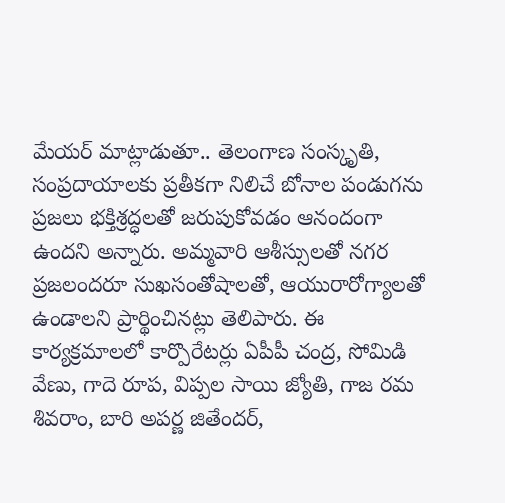మేయర్ మాట్లాడుతూ.. తెలంగాణ సంస్కృతి, సంప్రదాయాలకు ప్రతీకగా నిలిచే బోనాల పండుగను ప్రజలు భక్తిశ్రద్ధలతో జరుపుకోవడం ఆనందంగా ఉందని అన్నారు. అమ్మవారి ఆశీస్సులతో నగర ప్రజలందరూ సుఖసంతోషాలతో, ఆయురారోగ్యాలతో ఉండాలని ప్రార్థించినట్లు తెలిపారు. ఈ కార్యక్రమాలలో కార్పొరేటర్లు ఏపీపీ చంద్ర, సోమిడి వేణు, గాదె రూప, విప్పల సాయి జ్యోతి, గాజ రమ శివరాం, బారి అపర్ణ జితేందర్,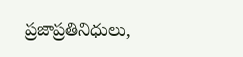ప్రజాప్రతినిధులు,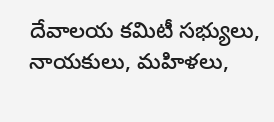దేవాలయ కమిటీ సభ్యులు, నాయకులు, మహిళలు,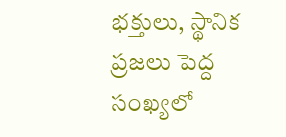భక్తులు, స్థానిక ప్రజలు పెద్ద సంఖ్యలో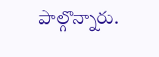పాల్గొన్నారు.